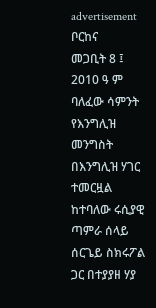advertisement
ቦርከና
መጋቢት 8 ፤ 2010 ዓ ም
ባለፈው ሳምንት የእንግሊዝ መንግስት በእንግሊዝ ሃገር ተመርዟል ከተባለው ሩሲያዊ ጣምራ ሰላይ ሰርጌይ ስክሩፖል ጋር በተያያዘ ሃያ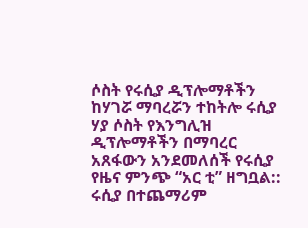ሶስት የሩሲያ ዲፕሎማቶችን ከሃገሯ ማባረሯን ተከትሎ ሩሲያ ሃያ ሶስት የእንግሊዝ ዲፕሎማቶችን በማባረር አጸፋውን አንደመለሰች የሩሲያ የዜና ምንጭ “አር ቲ” ዘግቧል::
ሩሲያ በተጨማሪም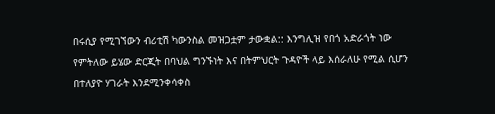በሩሲያ የሚገኘውን ብሪቲሽ ካውንስል መዝጋቷም ታውቋል:: እንግሊዝ የበጎ አድራጎት ነው የምትለው ይሄው ድርጂት በባህል ግንኙነት እና በትምህርት ጉዳዮች ላይ እሰራለሁ የሚል ሲሆን በተለያዮ ሃገራት እንደሚንቀሳቀስ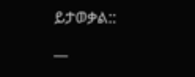ይታወቃል::
__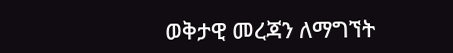ወቅታዊ መረጃን ለማግኘት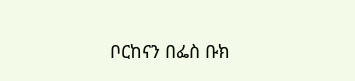ቦርከናን በፌስ ቡክ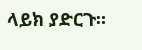ላይክ ያድርጉ።